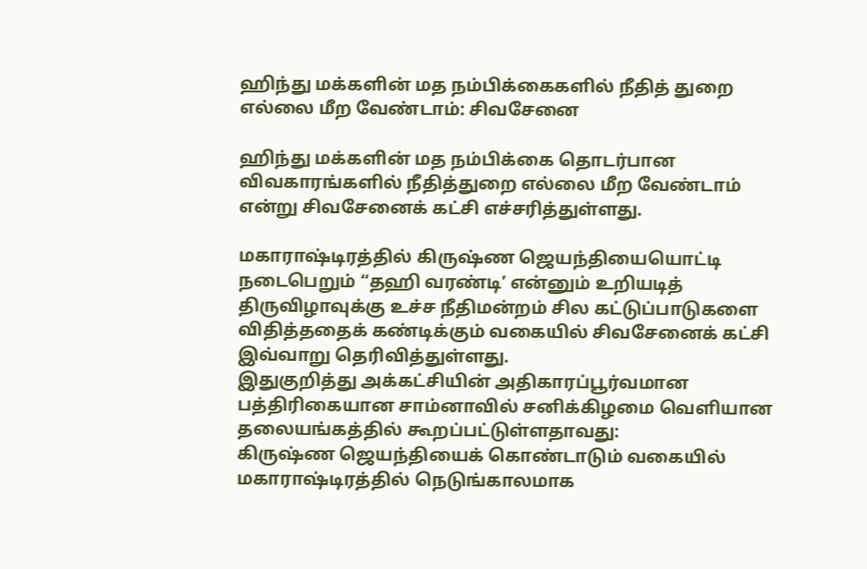ஹிந்து மக்களின் மத நம்பிக்கைகளில் நீதித் துறை எல்லை மீற வேண்டாம்: சிவசேனை

ஹிந்து மக்களின் மத நம்பிக்கை தொடர்பான விவகாரங்களில் நீதித்துறை எல்லை மீற வேண்டாம் என்று சிவசேனைக் கட்சி எச்சரித்துள்ளது.

மகாராஷ்டிரத்தில் கிருஷ்ண ஜெயந்தியையொட்டி நடைபெறும் “தஹி வரண்டி’ என்னும் உறியடித் திருவிழாவுக்கு உச்ச நீதிமன்றம் சில கட்டுப்பாடுகளை விதித்ததைக் கண்டிக்கும் வகையில் சிவசேனைக் கட்சி இவ்வாறு தெரிவித்துள்ளது.
இதுகுறித்து அக்கட்சியின் அதிகாரப்பூர்வமான பத்திரிகையான சாம்னாவில் சனிக்கிழமை வெளியான தலையங்கத்தில் கூறப்பட்டுள்ளதாவது:
கிருஷ்ண ஜெயந்தியைக் கொண்டாடும் வகையில் மகாராஷ்டிரத்தில் நெடுங்காலமாக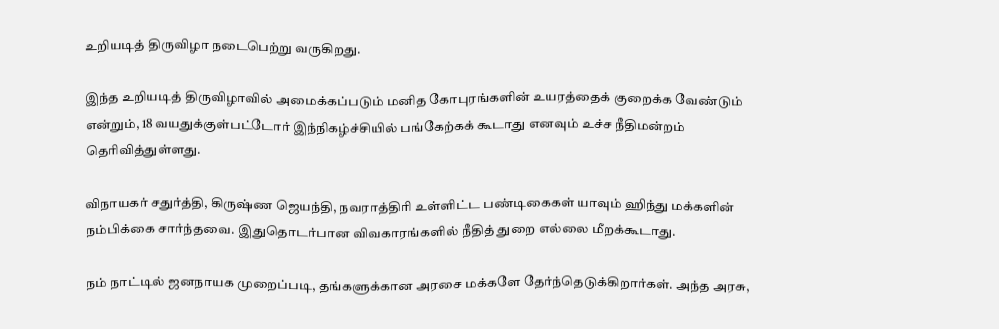உறியடித் திருவிழா நடைபெற்று வருகிறது.

இந்த உறியடித் திருவிழாவில் அமைக்கப்படும் மனித கோபுரங்களின் உயரத்தைக் குறைக்க வேண்டும் என்றும், 18 வயதுக்குள்பட்டோர் இந்நிகழ்ச்சியில் பங்கேற்கக் கூடாது எனவும் உச்ச நீதிமன்றம் தெரிவித்துள்ளது.

விநாயகர் சதுர்த்தி, கிருஷ்ண ஜெயந்தி, நவராத்திரி உள்ளிட்ட பண்டிகைகள் யாவும் ஹிந்து மக்களின் நம்பிக்கை சார்ந்தவை. இதுதொடர்பான விவகாரங்களில் நீதித் துறை எல்லை மீறக்கூடாது.

நம் நாட்டில் ஜனநாயக முறைப்படி, தங்களுக்கான அரசை மக்களே தேர்ந்தெடுக்கிறார்கள். அந்த அரசு,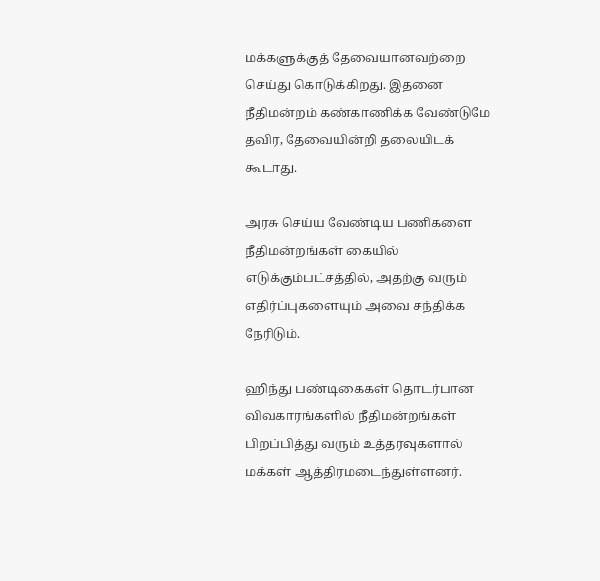மக்களுக்குத் தேவையானவற்றை செய்து கொடுக்கிறது. இதனை நீதிமன்றம் கண்காணிக்க வேண்டுமே தவிர, தேவையின்றி தலையிடக் கூடாது.

அரசு செய்ய வேண்டிய பணிகளை நீதிமன்றங்கள் கையில் எடுக்கும்பட்சத்தில், அதற்கு வரும் எதிர்ப்புகளையும் அவை சந்திக்க நேரிடும்.

ஹிந்து பண்டிகைகள் தொடர்பான விவகாரங்களில் நீதிமன்றங்கள் பிறப்பித்து வரும் உத்தரவுகளால் மக்கள் ஆத்திரமடைந்துள்ளனர்.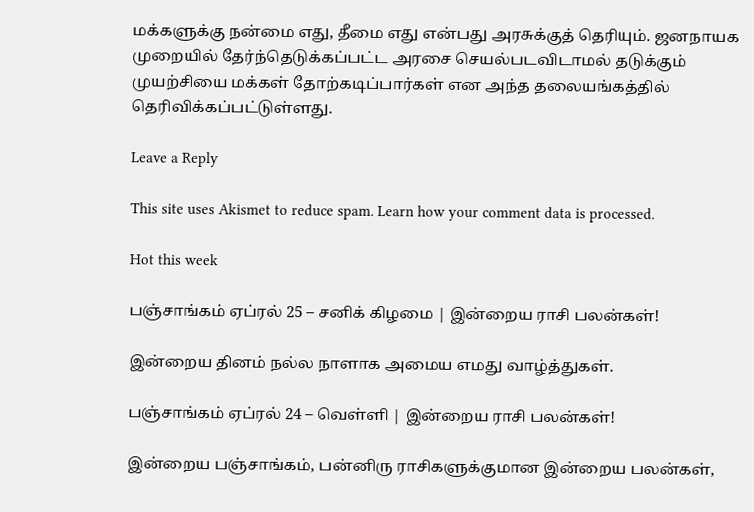மக்களுக்கு நன்மை எது, தீமை எது என்பது அரசுக்குத் தெரியும். ஜனநாயக முறையில் தேர்ந்தெடுக்கப்பட்ட அரசை செயல்படவிடாமல் தடுக்கும் முயற்சியை மக்கள் தோற்கடிப்பார்கள் என அந்த தலையங்கத்தில் தெரிவிக்கப்பட்டுள்ளது.

Leave a Reply

This site uses Akismet to reduce spam. Learn how your comment data is processed.

Hot this week

பஞ்சாங்கம் ஏப்ரல் 25 – சனிக் கிழமை | இன்றைய ராசி பலன்கள்!

இன்றைய தினம் நல்ல நாளாக அமைய எமது வாழ்த்துகள்.

பஞ்சாங்கம் ஏப்ரல் 24 – வெள்ளி | இன்றைய ராசி பலன்கள்!

இன்றைய பஞ்சாங்கம், பன்னிரு ராசிகளுக்குமான இன்றைய பலன்கள்,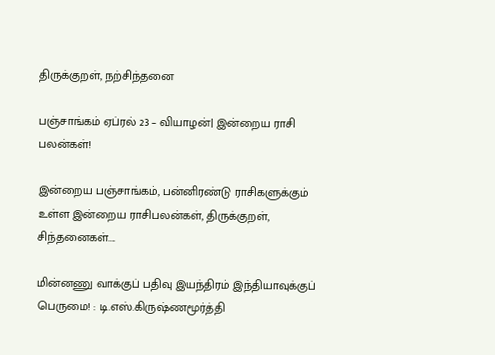திருக்குறள், நற்சிந்தனை

பஞ்சாங்கம் ஏப்ரல் 23 – வியாழன்| இன்றைய ராசி பலன்கள்!

இன்றைய பஞ்சாங்கம், பன்னிரண்டு ராசிகளுக்கும் உள்ள இன்றைய ராசிபலன்கள், திருக்குறள், சிந்தனைகள்....

மின்னணு வாக்குப் பதிவு இயந்திரம் இந்தியாவுக்குப் பெருமை! : டி.எஸ்.கிருஷ்ணமூர்த்தி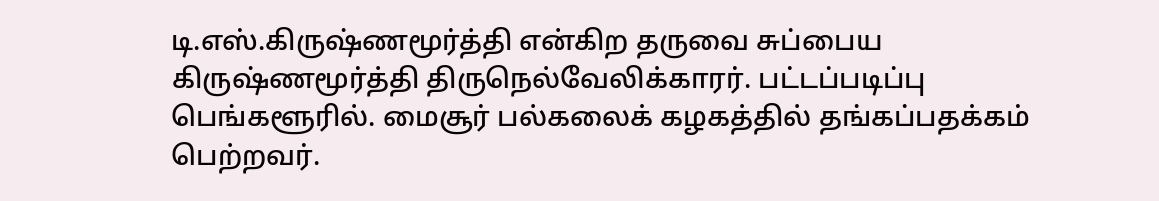டி.எஸ்.கிருஷ்ணமூர்த்தி என்கிற தருவை சுப்பைய கிருஷ்ணமூர்த்தி திருநெல்வேலிக்காரர். பட்டப்படிப்பு பெங்களூரில். மைசூர் பல்கலைக் கழகத்தில் தங்கப்பதக்கம் பெற்றவர்.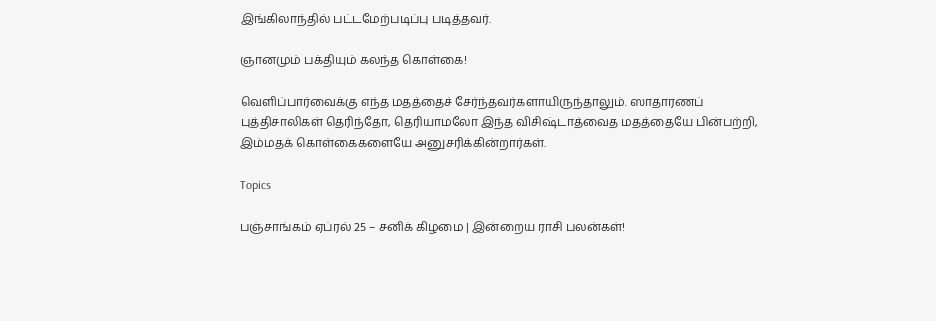இங்கிலாந்தில் பட்டமேற்படிப்பு படித்தவர்.

ஞானமும் பக்தியும் கலந்த கொள்கை!

வெளிப்பார்வைக்கு எந்த மதத்தைச் சேர்ந்தவர்களாயிருந்தாலும். ஸாதாரணப் புத்திசாலிகள் தெரிந்தோ, தெரியாமலோ இந்த விசிஷ்டாத்வைத மதத்தையே பின்பற்றி, இம்மதக் கொள்கைகளையே அனுசரிக்கின்றார்கள்.

Topics

பஞ்சாங்கம் ஏப்ரல் 25 – சனிக் கிழமை | இன்றைய ராசி பலன்கள்!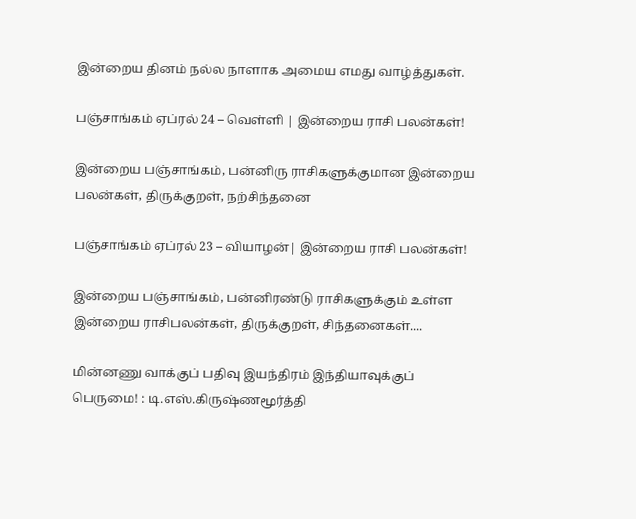இன்றைய தினம் நல்ல நாளாக அமைய எமது வாழ்த்துகள்.

பஞ்சாங்கம் ஏப்ரல் 24 – வெள்ளி | இன்றைய ராசி பலன்கள்!

இன்றைய பஞ்சாங்கம், பன்னிரு ராசிகளுக்குமான இன்றைய பலன்கள், திருக்குறள், நற்சிந்தனை

பஞ்சாங்கம் ஏப்ரல் 23 – வியாழன்| இன்றைய ராசி பலன்கள்!

இன்றைய பஞ்சாங்கம், பன்னிரண்டு ராசிகளுக்கும் உள்ள இன்றைய ராசிபலன்கள், திருக்குறள், சிந்தனைகள்....

மின்னணு வாக்குப் பதிவு இயந்திரம் இந்தியாவுக்குப் பெருமை! : டி.எஸ்.கிருஷ்ணமூர்த்தி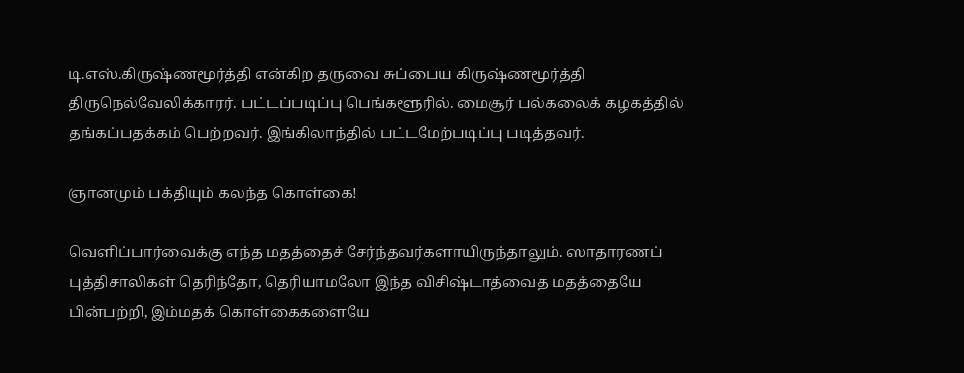டி.எஸ்.கிருஷ்ணமூர்த்தி என்கிற தருவை சுப்பைய கிருஷ்ணமூர்த்தி திருநெல்வேலிக்காரர். பட்டப்படிப்பு பெங்களூரில். மைசூர் பல்கலைக் கழகத்தில் தங்கப்பதக்கம் பெற்றவர். இங்கிலாந்தில் பட்டமேற்படிப்பு படித்தவர்.

ஞானமும் பக்தியும் கலந்த கொள்கை!

வெளிப்பார்வைக்கு எந்த மதத்தைச் சேர்ந்தவர்களாயிருந்தாலும். ஸாதாரணப் புத்திசாலிகள் தெரிந்தோ, தெரியாமலோ இந்த விசிஷ்டாத்வைத மதத்தையே பின்பற்றி, இம்மதக் கொள்கைகளையே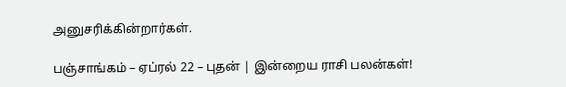அனுசரிக்கின்றார்கள்.

பஞ்சாங்கம் – ஏப்ரல் 22 – புதன் | இன்றைய ராசி பலன்கள்!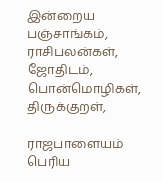இன்றைய பஞ்சாங்கம், ராசிபலன்கள், ஜோதிடம், பொன்மொழிகள், திருக்குறள்,

ராஜபாளையம் பெரிய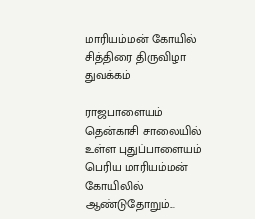மாரியம்மன் கோயில் சித்திரை திருவிழா துவக்கம்

ராஜபாளையம் தென்காசி சாலையில் உள்ள புதுப்பாளையம் பெரிய மாரியம்மன் கோயிலில் ஆண்டுதோறும்...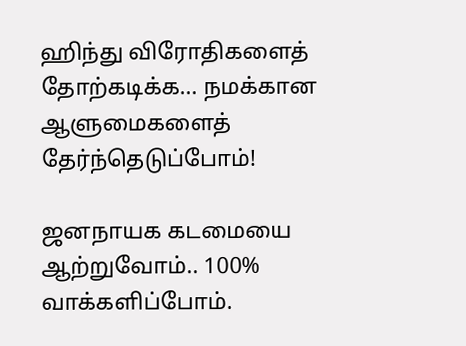ஹிந்து விரோதிகளைத் தோற்கடிக்க… நமக்கான ஆளுமைகளைத் தேர்ந்தெடுப்போம்!

ஜனநாயக கடமையை ஆற்றுவோம்.. 100% வாக்களிப்போம்.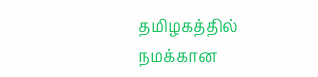தமிழகத்தில் நமக்கான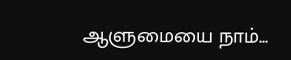ஆளுமையை நாம்...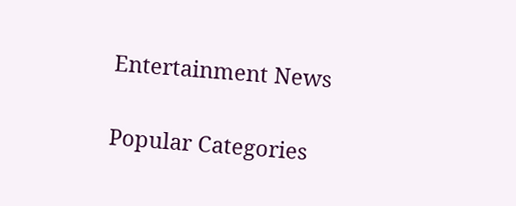Entertainment News

Popular Categories